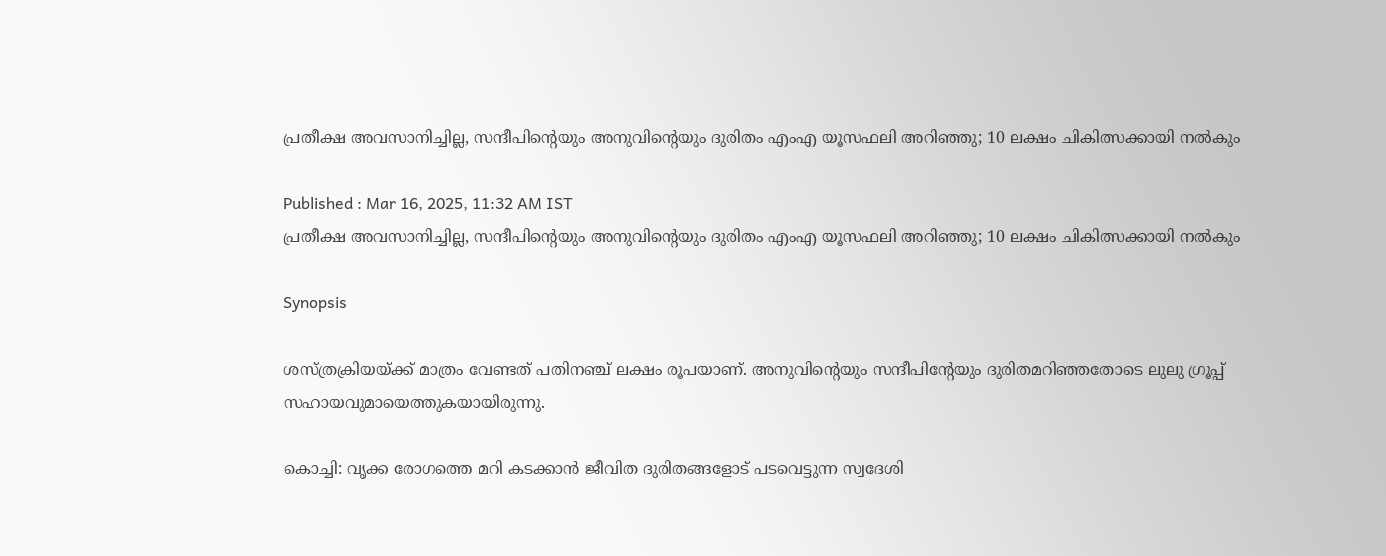പ്രതീക്ഷ അവസാനിച്ചില്ല, സന്ദീപിന്‍റെയും അനുവിന്‍റെയും ദുരിതം എംഎ യൂസഫലി അറിഞ്ഞു; 10 ലക്ഷം ചികിത്സക്കായി നൽകും

Published : Mar 16, 2025, 11:32 AM IST
പ്രതീക്ഷ അവസാനിച്ചില്ല, സന്ദീപിന്‍റെയും അനുവിന്‍റെയും ദുരിതം എംഎ യൂസഫലി അറിഞ്ഞു; 10 ലക്ഷം ചികിത്സക്കായി നൽകും

Synopsis

ശസ്ത്രക്രിയയ്ക്ക് മാത്രം വേണ്ടത് പതിനഞ്ച് ലക്ഷം രൂപയാണ്. അനുവിന്‍റെയും സന്ദീപിന്‍റേയും ദുരിതമറിഞ്ഞതോടെ ലുലു ഗ്രൂപ്പ് സഹായവുമായെത്തുകയായിരുന്നു.

കൊച്ചി: വൃക്ക രോഗത്തെ മറി കടക്കാൻ ജീവിത ദുരിതങ്ങളോട് പടവെട്ടുന്ന സ്വദേശി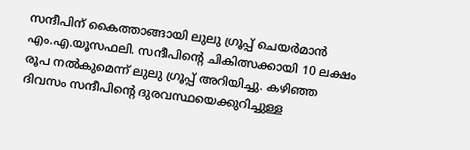സന്ദീപിന് കൈത്താങ്ങായി ലുലു ഗ്രൂപ്പ് ചെയർമാൻ എം.എ.യൂസഫലി. സന്ദീപിന്‍റെ ചികിത്സക്കായി 10 ലക്ഷം രൂപ നൽകുമെന്ന് ലുലു ഗ്രൂപ്പ് അറിയിച്ചു. കഴിഞ്ഞ ദിവസം സന്ദീപിന്‍റെ ദുരവസ്ഥയെക്കുറിച്ചുള്ള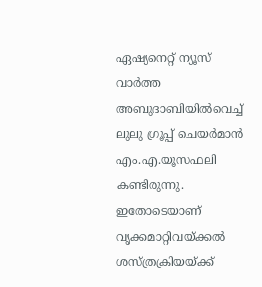ഏഷ്യനെറ്റ് ന്യൂസ് വാർത്ത അബുദാബിയിൽവെച്ച്  ലുലു ഗ്രൂപ്പ് ചെയർമാൻ എം.എ.യൂസഫലി കണ്ടിരുന്നു. ഇതോടെയാണ് വൃക്കമാറ്റിവയ്ക്കൽ ശസ്ത്രക്രിയയ്ക്ക്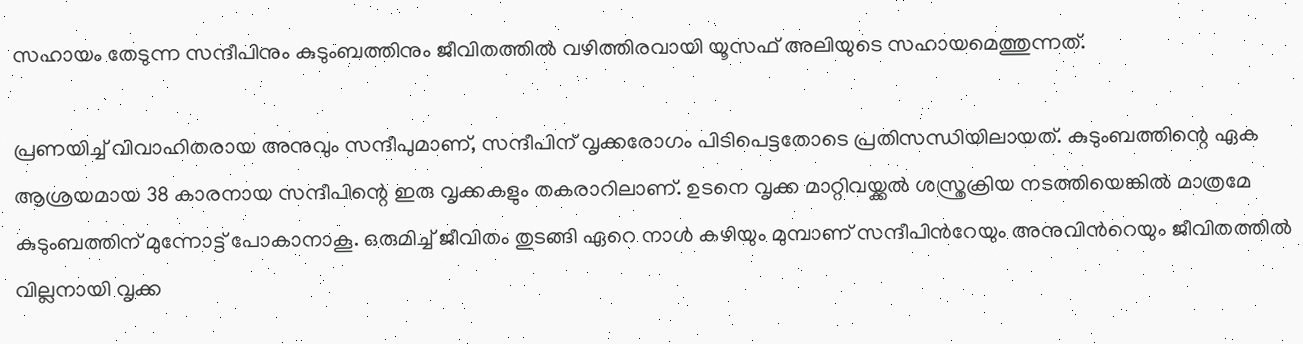സഹായം തേടുന്ന സന്ദീപിനും കുടുംബത്തിനും ജീവിതത്തിൽ വഴിത്തിരവായി യൂസഫ് അലിയുടെ സഹായമെത്തുന്നത്.

പ്രണയിച്ച് വിവാഹിതരായ അനുവും സന്ദീപുമാണ്, സന്ദീപിന് വൃക്കരോഗം പിടിപെട്ടതോടെ പ്രതിസന്ധിയിലായത്. കുടുംബത്തിന്റെ ഏക ആശ്രയമായ 38 കാരനായ സന്ദീപിന്റെ ഇരു വൃക്കകളും തകരാറിലാണ്. ഉടനെ വൃക്ക മാറ്റിവയ്ക്കൽ ശസ്ത്രക്രിയ നടത്തിയെങ്കിൽ മാത്രമേ കുടുംബത്തിന് മുന്നോട്ട് പോകാനാകൂ. ഒരുമിച്ച് ജീവിതം തുടങ്ങി ഏറെ നാൾ കഴിയും മുമ്പാണ് സന്ദീപിന്‍റേയും അനുവിന്‍റെയും ജീവിതത്തിൽ വില്ലനായി വൃക്ക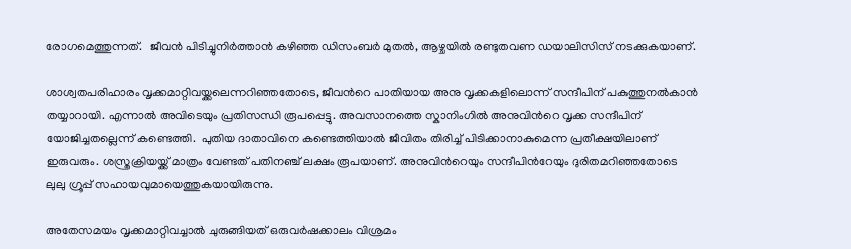രോഗമെത്തുന്നത്.   ജീവൻ പിടിച്ചുനി‍ർത്താൻ കഴിഞ്ഞ ഡിസംബർ മുതൽ, ആഴ്ചയിൽ രണ്ടുതവണ ഡയാലിസിസ് നടക്കുകയാണ്.

ശാശ്വതപരിഹാരം വൃക്കമാറ്റിവയ്ക്കലെന്നറിഞ്ഞതോടെ, ജീവന്‍റെ പാതിയായ അനു വൃക്കകളിലൊന്ന് സന്ദീപിന് പകുത്തുനൽകാൻ തയ്യാറായി. എന്നാൽ അവിടെയും പ്രതിസന്ധി രൂപപ്പെട്ടു. അവസാനത്തെ സ്കാനിംഗിൽ അനുവിന്‍റെ വൃക്ക സന്ദീപിന് യോജിച്ചതല്ലെന്ന് കണ്ടെത്തി.  പുതിയ ദാതാവിനെ കണ്ടെത്തിയാൽ ജീവിതം തിരിച്ച് പിടിക്കാനാകുമെന്ന പ്രതീക്ഷയിലാണ് ഇരുവരും. ശസ്ത്രക്രിയയ്ക്ക് മാത്രം വേണ്ടത് പതിനഞ്ച് ലക്ഷം രൂപയാണ്. അനുവിന്‍റെയും സന്ദീപിന്‍റേയും ദുരിതമറിഞ്ഞതോടെ ലുലു ഗ്രൂപ്പ് സഹായവുമായെത്തുകയായിരുന്നു.

അതേസമയം വൃക്കമാറ്റിവച്ചാൽ ചുരുങ്ങിയത് ഒരുവ‍ർഷക്കാലം വിശ്രമം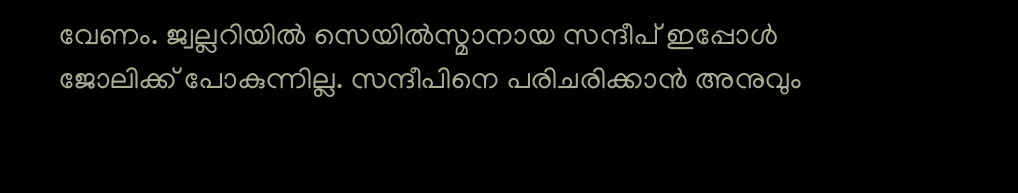വേണം. ജ്വല്ലറിയിൽ സെയിൽസ്മാനായ സന്ദീപ് ഇപ്പോൾ ജോലിക്ക് പോകുന്നില്ല. സന്ദീപിനെ പരിചരിക്കാൻ അനുവും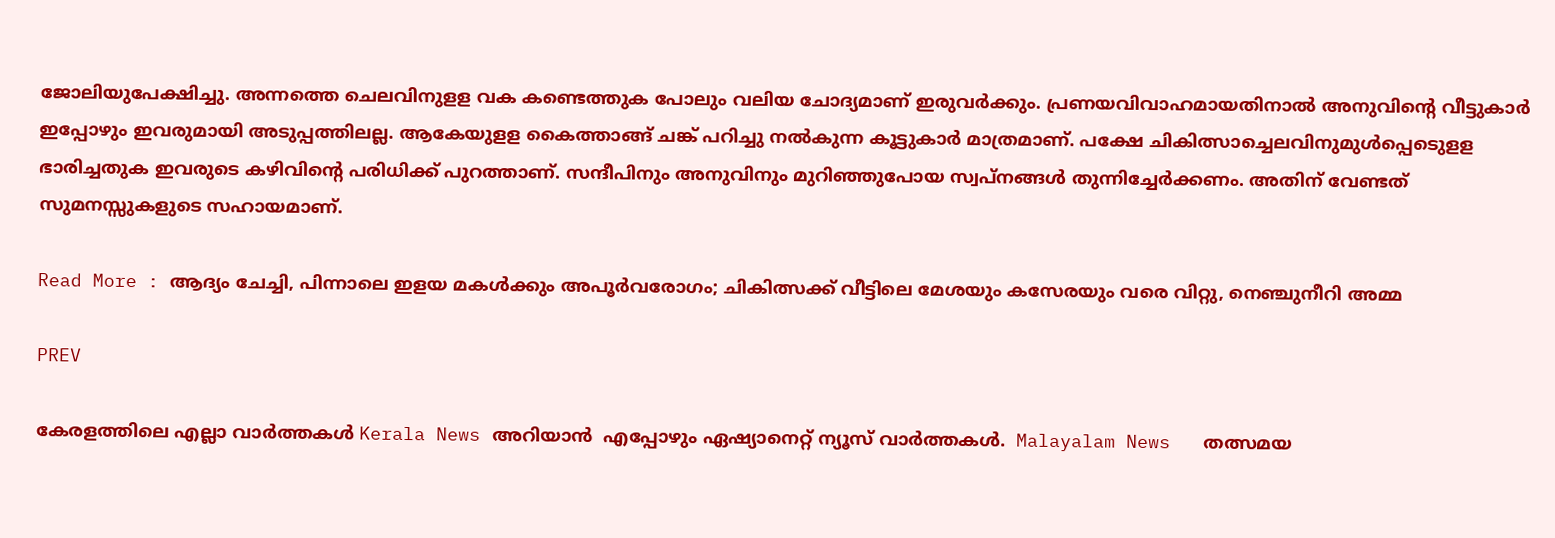ജോലിയുപേക്ഷിച്ചു. അന്നത്തെ ചെലവിനുളള വക കണ്ടെത്തുക പോലും വലിയ ചോദ്യമാണ് ഇരുവർക്കും. പ്രണയവിവാഹമായതിനാൽ അനുവിന്‍റെ വീട്ടുകാർ ഇപ്പോഴും ഇവരുമായി അടുപ്പത്തിലല്ല. ആകേയുളള കൈത്താങ്ങ് ചങ്ക് പറിച്ചു നൽകുന്ന കൂട്ടുകാർ മാത്രമാണ്. പക്ഷേ ചികിത്സാച്ചെലവിനുമുൾപ്പെടെുളള ഭാരിച്ചതുക ഇവരുടെ കഴിവിന്‍റെ പരിധിക്ക് പുറത്താണ്. സന്ദീപിനും അനുവിനും മുറിഞ്ഞുപോയ സ്വപ്നങ്ങൾ തുന്നിച്ചേർക്കണം. അതിന് വേണ്ടത് സുമനസ്സുകളുടെ സഹായമാണ്.

Read More : ആദ്യം ചേച്ചി, പിന്നാലെ ഇളയ മകൾക്കും അപൂർവരോഗം; ചികിത്സക്ക് വീട്ടിലെ മേശയും കസേരയും വരെ വിറ്റു, നെഞ്ചുനീറി അമ്മ

PREV

കേരളത്തിലെ എല്ലാ വാർത്തകൾ Kerala News അറിയാൻ  എപ്പോഴും ഏഷ്യാനെറ്റ് ന്യൂസ് വാർത്തകൾ.  Malayalam News   തത്സമയ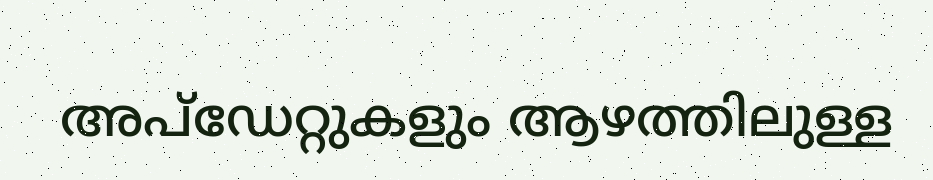അപ്‌ഡേറ്റുകളും ആഴത്തിലുള്ള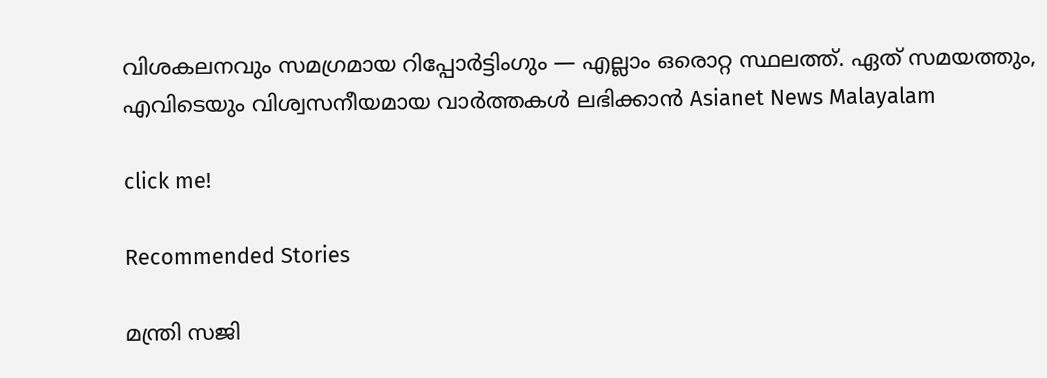വിശകലനവും സമഗ്രമായ റിപ്പോർട്ടിംഗും — എല്ലാം ഒരൊറ്റ സ്ഥലത്ത്. ഏത് സമയത്തും, എവിടെയും വിശ്വസനീയമായ വാർത്തകൾ ലഭിക്കാൻ Asianet News Malayalam

click me!

Recommended Stories

മന്ത്രി സജി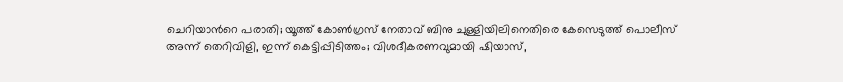ചെറിയാന്‍റെ പരാതി; യൂത്ത് കോൺഗ്രസ് നേതാവ് ബിനു ചുള്ളിയിലിനെതിരെ കേസെടുത്ത് പൊലീസ്
അന്ന് തെറിവിളി, ഇന്ന് കെട്ടിപ്പിടിത്തം; വിശദീകരണവുമായി ഷിയാസ്,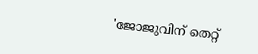'ജോജുവിന് തെറ്റ്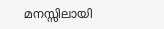മനസ്സിലായി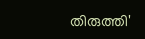തിരുത്തി'